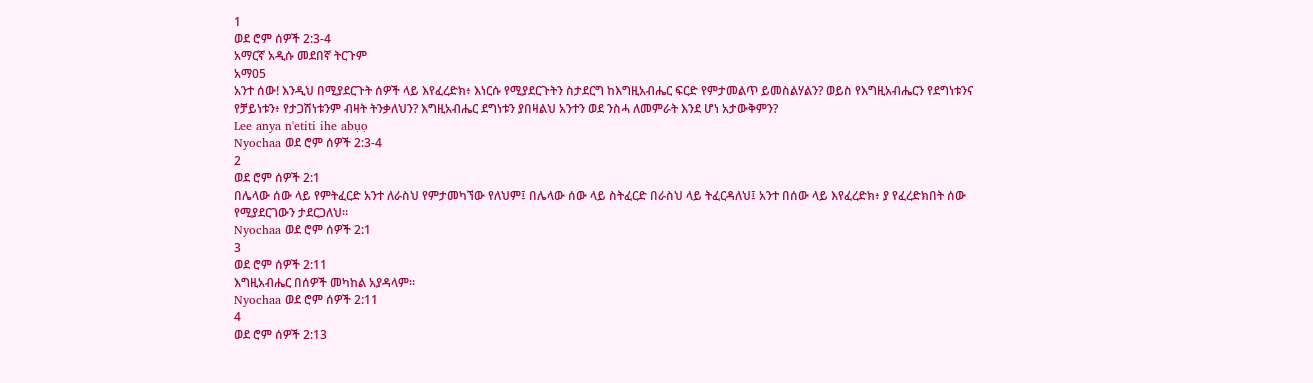1
ወደ ሮም ሰዎች 2:3-4
አማርኛ አዲሱ መደበኛ ትርጉም
አማ05
አንተ ሰው! እንዲህ በሚያደርጉት ሰዎች ላይ እየፈረድክ፥ እነርሱ የሚያደርጉትን ስታደርግ ከእግዚአብሔር ፍርድ የምታመልጥ ይመስልሃልን? ወይስ የእግዚአብሔርን የደግነቱንና የቻይነቱን፥ የታጋሽነቱንም ብዛት ትንቃለህን? እግዚአብሔር ደግነቱን ያበዛልህ አንተን ወደ ንስሓ ለመምራት እንደ ሆነ አታውቅምን?
Lee anya n'etiti ihe abụọ
Nyochaa ወደ ሮም ሰዎች 2:3-4
2
ወደ ሮም ሰዎች 2:1
በሌላው ሰው ላይ የምትፈርድ አንተ ለራስህ የምታመካኘው የለህም፤ በሌላው ሰው ላይ ስትፈርድ በራስህ ላይ ትፈርዳለህ፤ አንተ በሰው ላይ እየፈረድክ፥ ያ የፈረድክበት ሰው የሚያደርገውን ታደርጋለህ።
Nyochaa ወደ ሮም ሰዎች 2:1
3
ወደ ሮም ሰዎች 2:11
እግዚአብሔር በሰዎች መካከል አያዳላም።
Nyochaa ወደ ሮም ሰዎች 2:11
4
ወደ ሮም ሰዎች 2:13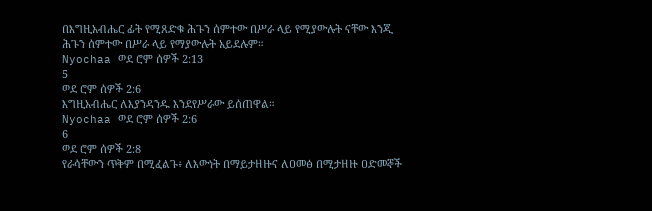በእግዚአብሔር ፊት የሚጸድቁ ሕጉን ሰምተው በሥራ ላይ የሚያውሉት ናቸው እንጂ ሕጉን ሰምተው በሥራ ላይ የማያውሉት አይደሉም።
Nyochaa ወደ ሮም ሰዎች 2:13
5
ወደ ሮም ሰዎች 2:6
እግዚአብሔር ለእያንዳንዱ እንደየሥራው ይሰጠዋል።
Nyochaa ወደ ሮም ሰዎች 2:6
6
ወደ ሮም ሰዎች 2:8
የራሳቸውን ጥቅም በሚፈልጉ፥ ለእውነት በማይታዘዙና ለዐመፅ በሚታዘዙ ዐድመኞች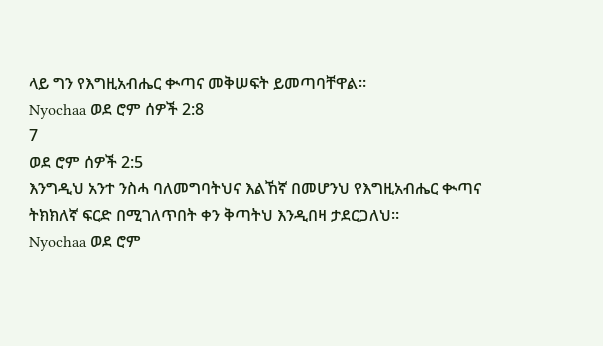ላይ ግን የእግዚአብሔር ቊጣና መቅሠፍት ይመጣባቸዋል።
Nyochaa ወደ ሮም ሰዎች 2:8
7
ወደ ሮም ሰዎች 2:5
እንግዲህ አንተ ንስሓ ባለመግባትህና እልኸኛ በመሆንህ የእግዚአብሔር ቊጣና ትክክለኛ ፍርድ በሚገለጥበት ቀን ቅጣትህ እንዲበዛ ታደርጋለህ።
Nyochaa ወደ ሮም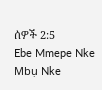ሰዎች 2:5
Ebe Mmepe Nke Mbụ Nke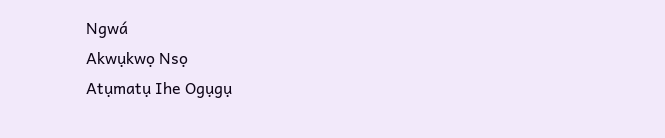Ngwá
Akwụkwọ Nsọ
Atụmatụ Ihe Ogụgụ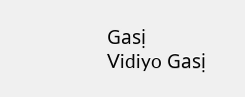Gasị
Vidiyo Gasị